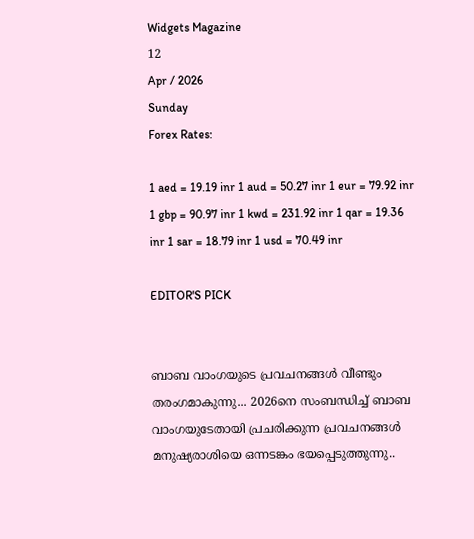Widgets Magazine
12
Apr / 2026
Sunday
Forex Rates:

1 aed = 19.19 inr 1 aud = 50.27 inr 1 eur = 79.92 inr 1 gbp = 90.97 inr 1 kwd = 231.92 inr 1 qar = 19.36 inr 1 sar = 18.79 inr 1 usd = 70.49 inr

EDITOR'S PICK


ബാബ വാംഗയുടെ പ്രവചനങ്ങൾ വീണ്ടും തരംഗമാകുന്നു... 2026നെ സംബന്ധിച്ച് ബാബ വാംഗയുടേതായി പ്രചരിക്കുന്ന പ്രവചനങ്ങൾ മനുഷ്യരാശിയെ ഒന്നടങ്കം ഭയപ്പെടുത്തുന്നു..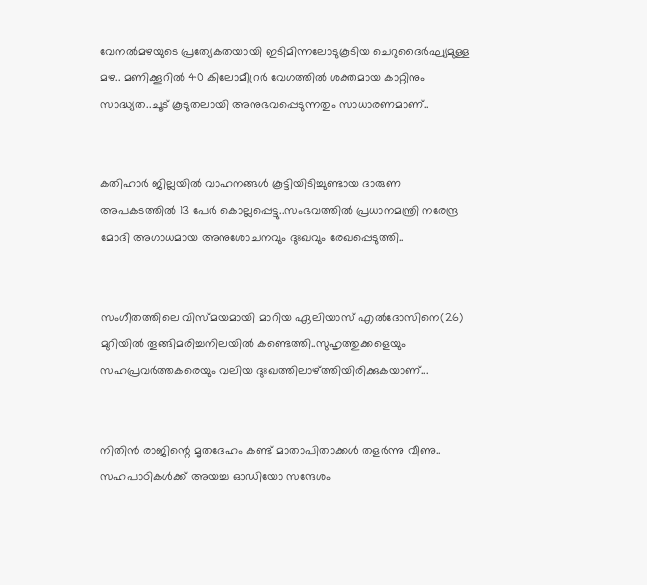വേനൽമഴയുടെ പ്രത്യേകതയായി ഇടിമിന്നലോടുകൂടിയ ചെറുദൈർഘ്യമുള്ള മഴ.. മണിക്കൂറിൽ 40 കിലോമീറ്രർ വേഗത്തിൽ ശക്തമായ കാറ്റിനും സാദ്ധ്യത..ചൂട് കൂടുതലായി അനുഭവപ്പെടുന്നതും സാധാരണമാണ്..


കതിഹാർ ജില്ലയിൽ വാഹനങ്ങൾ കൂട്ടിയിടിച്ചുണ്ടായ ദാരുണ അപകടത്തിൽ 13 പേർ കൊല്ലപ്പെട്ടു..സംഭവത്തിൽ പ്രധാനമന്ത്രി നരേന്ദ്ര മോദി അഗാധമായ അനുശോചനവും ദുഃഖവും രേഖപ്പെടുത്തി..


സംഗീതത്തിലെ വിസ്മയമായി മാറിയ ഏലിയാസ് എൽദോസിനെ(26) മുറിയിൽ തൂങ്ങിമരിച്ചനിലയിൽ കണ്ടെത്തി..സുഹൃത്തുക്കളെയും സഹപ്രവർത്തകരെയും വലിയ ദുഃഖത്തിലാഴ്ത്തിയിരിക്കുകയാണ്...


നിതിൻ രാജിന്റെ മൃതദേഹം കണ്ട് മാതാപിതാക്കൾ തളർന്നു വീണു.. സഹപാഠികള്‍ക്ക് അയച്ച ഓഡിയോ സന്ദേശം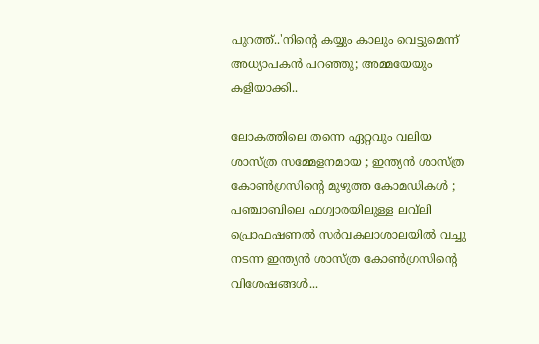പുറത്ത്..'നിന്റെ കയ്യും കാലും വെട്ടുമെന്ന് അധ്യാപകന്‍ പറഞ്ഞു; അമ്മയേയും കളിയാക്കി..

ലോകത്തിലെ തന്നെ ഏറ്റവും വലിയ ശാസ്ത്ര സമ്മേളനമായ ; ഇന്ത്യൻ ശാസ്ത്ര കോൺഗ്രസിന്റെ മുഴുത്ത കോമഡികൾ ; പ‍‍ഞ്ചാബിലെ ഫഗ്വാരയിലുള്ള ലവ്‌ലി പ്രൊഫഷണല്‍ സർവകലാശാലയില്‍ വച്ചു നടന്ന ഇന്ത്യന്‍ ശാസ്ത്ര കോണ്‍ഗ്രസിന്റെ വിശേഷങ്ങള്‍...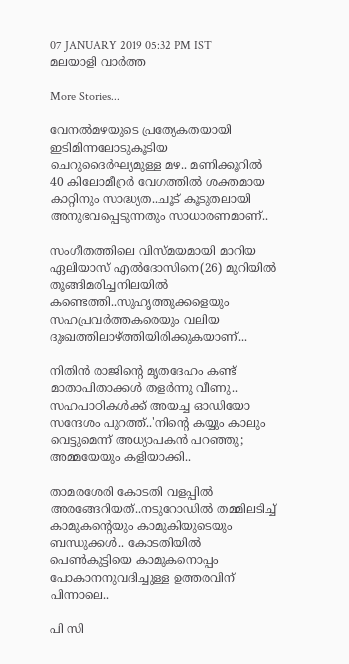07 JANUARY 2019 05:32 PM IST
മലയാളി വാര്‍ത്ത

More Stories...

വേനൽമഴയുടെ പ്രത്യേകതയായി ഇടിമിന്നലോടുകൂടിയ ചെറുദൈർഘ്യമുള്ള മഴ.. മണിക്കൂറിൽ 40 കിലോമീറ്രർ വേഗത്തിൽ ശക്തമായ കാറ്റിനും സാദ്ധ്യത..ചൂട് കൂടുതലായി അനുഭവപ്പെടുന്നതും സാധാരണമാണ്..

സംഗീതത്തിലെ വിസ്മയമായി മാറിയ ഏലിയാസ് എൽദോസിനെ(26) മുറിയിൽ തൂങ്ങിമരിച്ചനിലയിൽ കണ്ടെത്തി..സുഹൃത്തുക്കളെയും സഹപ്രവർത്തകരെയും വലിയ ദുഃഖത്തിലാഴ്ത്തിയിരിക്കുകയാണ്...

നിതിൻ രാജിന്റെ മൃതദേഹം കണ്ട് മാതാപിതാക്കൾ തളർന്നു വീണു.. സഹപാഠികള്‍ക്ക് അയച്ച ഓഡിയോ സന്ദേശം പുറത്ത്..'നിന്റെ കയ്യും കാലും വെട്ടുമെന്ന് അധ്യാപകന്‍ പറഞ്ഞു; അമ്മയേയും കളിയാക്കി..

താമരശേരി കോടതി വളപ്പിൽ അരങ്ങേറിയത്..നടുറോഡില്‍ തമ്മിലടിച്ച് കാമുകന്‍റെയും കാമുകിയുടെയും ബന്ധുക്കള്‍.. കോടതിയില്‍ പെണ്‍കുട്ടിയെ കാമുകനൊപ്പം പോകാനനുവദിച്ചുള്ള ഉത്തരവിന് പിന്നാലെ..

പി സി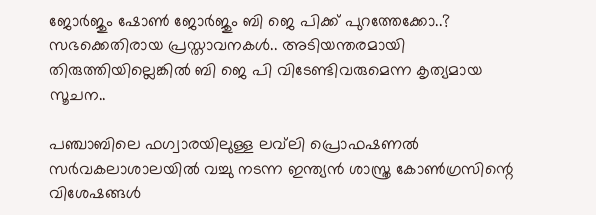ജോർജും ഷോൺ ജോർജും ബി ജെ പിക്ക് പുറത്തേക്കോ..? സഭക്കെതിരായ പ്രസ്താവനകൾ.. അടിയന്തരമായി തിരുത്തിയില്ലെങ്കിൽ ബി ജെ പി വിടേണ്ടിവരുമെന്ന കൃത്യമായ സൂചന..

പ‍‍ഞ്ചാബിലെ ഫഗ്വാരയിലുള്ള ലവ്‌ലി പ്രൊഫഷണല്‍ സർവകലാശാലയില്‍ വച്ചു നടന്ന ഇന്ത്യന്‍ ശാസ്ത്ര കോണ്‍ഗ്രസിന്റെ വിശേഷങ്ങള്‍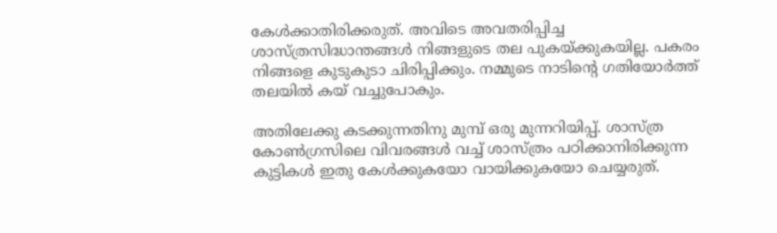കേള്‍ക്കാതിരിക്കരുത്. അവിടെ അവതരിപ്പിച്ച ശാസ്ത്രസിദ്ധാന്തങ്ങള്‍ നിങ്ങളുടെ തല പുകയ്ക്കുകയില്ല. പകരം നിങ്ങളെ കുടുകുടാ ചിരിപ്പിക്കും. നമ്മുടെ നാടിന്റെ ഗതിയോര്‍ത്ത് തലയില്‍ കയ് വച്ചുപോകും.

അതിലേക്കു കടക്കുന്നതിനു മുമ്പ് ഒരു മുന്നറിയിപ്പ്. ശാസ്ത്ര കോണ്‍ഗ്രസിലെ വിവരങ്ങള്‍ വച്ച് ശാസ്ത്രം പഠിക്കാനിരിക്കുന്ന കുട്ടികള്‍ ഇതു കേള്‍ക്കുകയോ വായിക്കുകയോ ചെയ്യരുത്.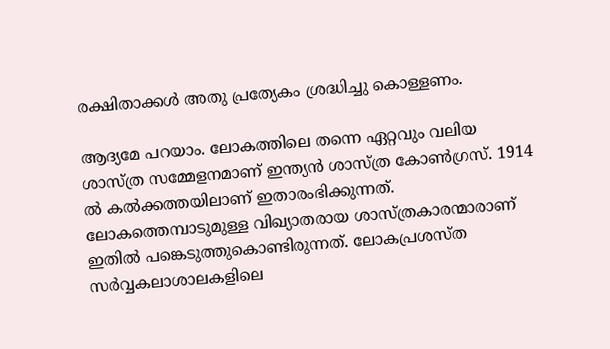രക്ഷിതാക്കള്‍ അതു പ്രത്യേകം ശ്രദ്ധിച്ചു കൊള്ളണം.

ആദ്യമേ പറയാം. ലോകത്തിലെ തന്നെ ഏറ്റവും വലിയ ശാസ്ത്ര സമ്മേളനമാണ് ഇന്ത്യന്‍ ശാസ്ത്ര കോണ്‍ഗ്രസ്. 1914 ല്‍ കല്‍ക്കത്തയിലാണ് ഇതാരംഭിക്കുന്നത്. ലോകത്തെമ്പാടുമുള്ള വിഖ്യാതരായ ശാസ്ത്രകാരന്മാരാണ് ഇതില്‍ പങ്കെടുത്തുകൊണ്ടിരുന്നത്. ലോകപ്രശസ്ത സര്‍വ്വകലാശാലകളിലെ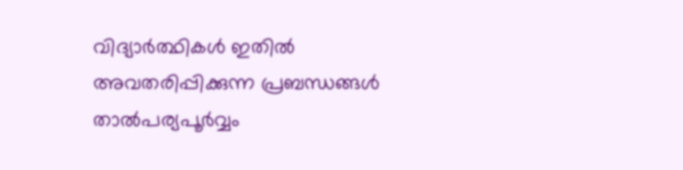വിദ്യാര്‍ത്ഥികള്‍ ഇതില്‍ അവതരിപ്പിക്കുന്ന പ്രബന്ധങ്ങള്‍ താല്‍പര്യപൂര്‍വ്വം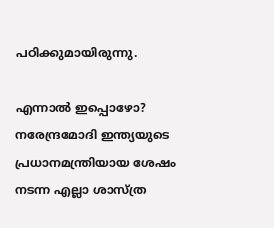പഠിക്കുമായിരുന്നു.

എന്നാല്‍ ഇപ്പൊഴോ? നരേന്ദ്രമോദി ഇന്ത്യയുടെ പ്രധാനമന്ത്രിയായ ശേഷം നടന്ന എല്ലാ ശാസ്ത്ര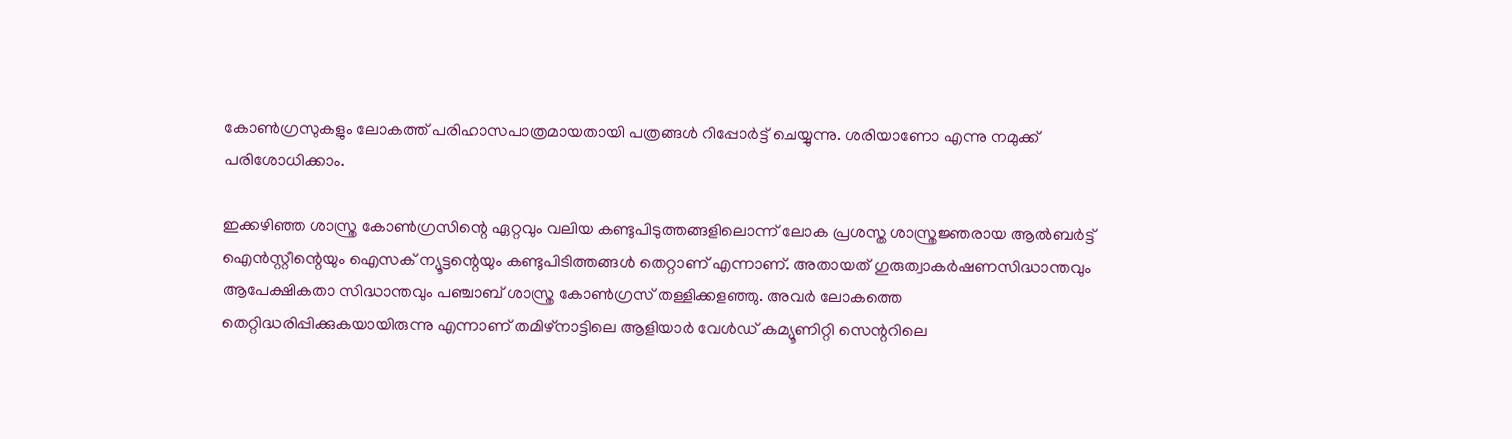കോണ്‍ഗ്രസുകളും ലോകത്ത് പരിഹാസപാത്രമായതായി പത്രങ്ങള്‍ റിപ്പോര്‍ട്ട് ചെയ്യുന്നു. ശരിയാണോ എന്നു നമുക്ക് പരിശോധിക്കാം.

ഇക്കഴിഞ്ഞ ശാസ്ത്ര കോണ്‍ഗ്രസിന്റെ ഏറ്റവും വലിയ കണ്ടുപിടുത്തങ്ങളിലൊന്ന് ലോക പ്രശസ്ത ശാസ്ത്രജ്ഞരായ ആല്‍ബര്‍ട്ട് ഐന്‍സ്റ്റീന്റെയും ഐസക് ന്യൂട്ടന്റെയും കണ്ടുപിടിത്തങ്ങള്‍ തെറ്റാണ് എന്നാണ്. അതായത് ഗുരുത്വാകർഷണസിദ്ധാന്തവും ആപേക്ഷികതാ സിദ്ധാന്തവും പഞ്ചാബ് ശാസ്ത്ര കോണ്‍ഗ്രസ് തള്ളിക്കളഞ്ഞു. അവര്‍ ലോകത്തെ തെറ്റിദ്ധരിപ്പിക്കുകയായിരുന്നു എന്നാണ് തമിഴ്നാട്ടിലെ ആളിയാർ വേൾഡ് കമ്യൂണിറ്റി സെന്ററിലെ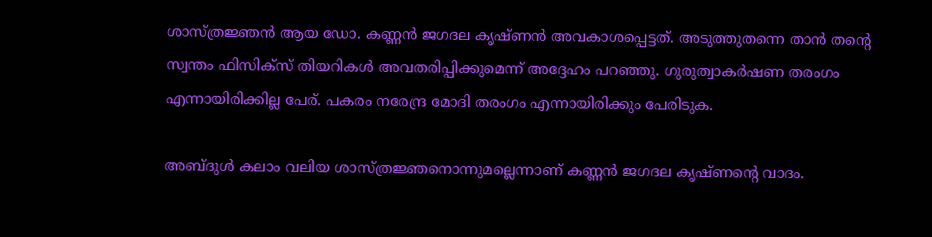ശാസ്ത്രജ്ഞൻ ആയ ഡോ. കണ്ണൻ ജഗദല കൃഷ്ണൻ അവകാശപ്പെട്ടത്. അടുത്തുതന്നെ താന്‍ തന്റെ സ്വന്തം ഫിസിക്‌സ് തിയറികള്‍ അവതരിപ്പിക്കുമെന്ന് അദ്ദേഹം പറഞ്ഞു. ഗുരുത്വാകര്‍ഷണ തരംഗം എന്നായിരിക്കില്ല പേര്. പകരം നരേന്ദ്ര മോദി തരംഗം എന്നായിരിക്കും പേരിടുക.

അബ്ദുള്‍ കലാം വലിയ ശാസ്ത്രജ്ഞനൊന്നുമല്ലെന്നാണ് കണ്ണൻ ജഗദല കൃഷ്ണന്റെ വാദം.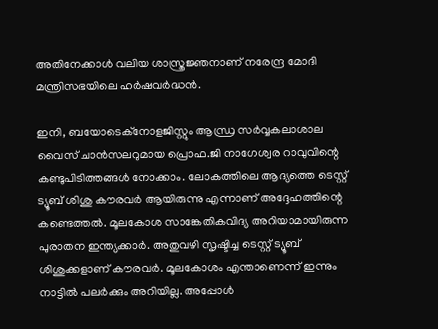അതിനേക്കാള്‍ വലിയ ശാസ്ത്രജ്ഞനാണ് നരേന്ദ്ര മോദി മന്ത്രിസഭയിലെ ഹര്‍ഷവര്‍ദ്ധന്‍.

ഇനി, ബയോടെക്‌നോളജിസ്റ്റും ആന്ധ്ര സര്‍വ്വകലാശാല വൈസ് ചാന്‍സലറുമായ പ്രൊഫ.ജി നാഗേശ്വര റാവുവിന്റെ കണ്ടുപിടിത്തങ്ങള്‍ നോക്കാം. ലോകത്തിലെ ആദ്യത്തെ ടെസ്റ്റ് ട്യൂബ് ശിശു കൗരവര്‍ ആയിരുന്നു എന്നാണ് അദ്ദേഹത്തിന്റെ കണ്ടെത്തല്‍. മൂലകോശ സാങ്കേതികവിദ്യ അറിയാമായിരുന്ന പുരാതന ഇന്ത്യക്കാർ. അതുവഴി സൃഷ്ടിച്ച ടെസ്റ്റ് ട്യൂബ് ശിശുക്കളാണ് കൗരവർ. മൂലകോശം എന്താണെന്ന് ഇന്നും നാട്ടിൽ പലർക്കും അറിയില്ല. അപ്പോൾ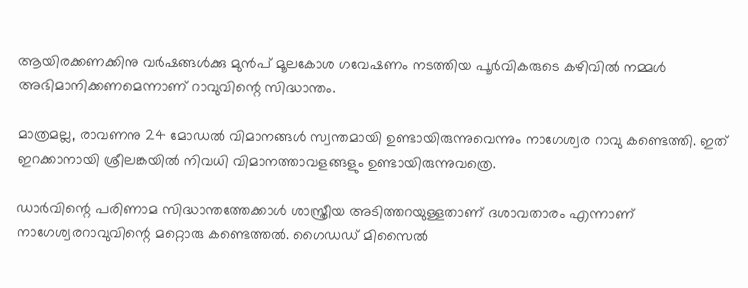ആയിരക്കണക്കിനു വർഷങ്ങൾക്കു മുൻപ് മൂലകോശ ഗവേഷണം നടത്തിയ പൂർവികരുടെ കഴിവിൽ നമ്മൾ അഭിമാനിക്കണമെന്നാണ് റാവുവിന്റെ സിദ്ധാന്തം.

മാത്രമല്ല, രാവണനു 24 മോഡൽ വിമാനങ്ങള്‍ സ്വന്തമായി ഉണ്ടായിരുന്നുവെന്നും നാഗേശ്വര റാവു കണ്ടെത്തി. ഇത് ഇറക്കാനായി ശ്രീലങ്കയില്‍ നിവധി വിമാനത്താവളങ്ങളും ഉണ്ടായിരുന്നുവത്രെ.

ഡാര്‍വിന്റെ പരിണാമ സിദ്ധാന്തത്തേക്കാള്‍ ശാസ്ത്രീയ അടിത്തറയുള്ളതാണ് ദശാവതാരം എന്നാണ് നാഗേശ്വരറാവുവിന്റെ മറ്റൊരു കണ്ടെത്തല്‍. ഗൈഡഡ് മിസൈൽ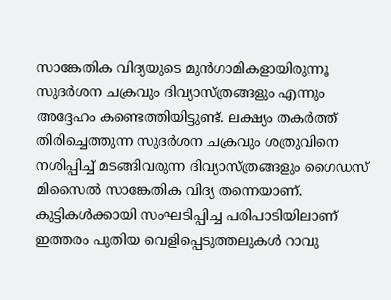സാങ്കേതിക വിദ്യയുടെ മുൻഗാമികളായിരുന്നൂ സുദർശന ചക്രവും ദിവ്യാസ്ത്രങ്ങളും എന്നും അദ്ദേഹം കണ്ടെത്തിയിട്ടുണ്ട്. ലക്ഷ്യം തകർത്ത് തിരിച്ചെത്തുന്ന സുദർശന ചക്രവും ശത്രുവിനെ നശിപ്പിച്ച് മടങ്ങിവരുന്ന ദിവ്യാസ്ത്രങ്ങളും ഗൈഡസ് മിസൈൽ സാങ്കേതിക വിദ്യ തന്നെയാണ്. കുട്ടികൾക്കായി സംഘടിപ്പിച്ച പരിപാടിയിലാണ് ഇത്തരം പുതിയ വെളിപ്പെടുത്തലുകൾ റാവു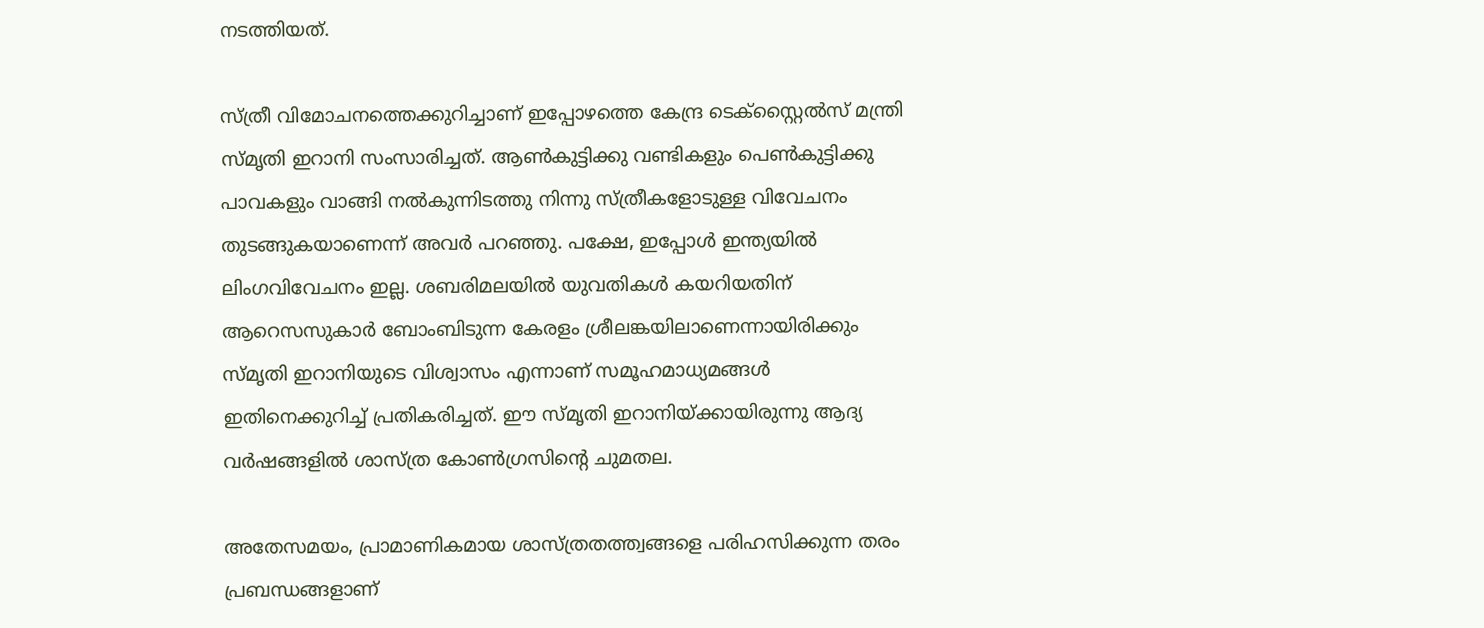നടത്തിയത്.

സ്ത്രീ വിമോചനത്തെക്കുറിച്ചാണ് ഇപ്പോഴത്തെ കേന്ദ്ര ടെക്സ്റ്റൈൽസ് മന്ത്രി സ്മൃതി ഇറാനി സംസാരിച്ചത്. ആൺകുട്ടിക്കു വണ്ടികളും പെൺകുട്ടിക്കു പാവകളും വാങ്ങി നൽകുന്നിടത്തു നിന്നു സ്ത്രീകളോടുള്ള വിവേചനം തുടങ്ങുകയാണെന്ന് അവര്‍ പറഞ്ഞു. പക്ഷേ, ഇപ്പോള്‍ ഇന്ത്യയില്‍ ലിംഗവിവേചനം ഇല്ല. ശബരിമലയില്‍ യുവതികള്‍ കയറിയതിന് ആറെസസുകാര്‍ ബോംബിടുന്ന കേരളം ശ്രീലങ്കയിലാണെന്നായിരിക്കും സ്മൃതി ഇറാനിയുടെ വിശ്വാസം എന്നാണ് സമൂഹമാധ്യമങ്ങള്‍ ഇതിനെക്കുറിച്ച് പ്രതികരിച്ചത്. ഈ സ്മൃതി ഇറാനിയ്ക്കായിരുന്നു ആദ്യ വര്‍ഷങ്ങളില്‍ ശാസ്ത്ര കോണ്‍ഗ്രസിന്റെ ചുമതല.

അതേസമയം, പ്രാമാണികമായ ശാസ്ത്രതത്ത്വങ്ങളെ പരിഹസിക്കുന്ന തരം പ്രബന്ധങ്ങളാണ്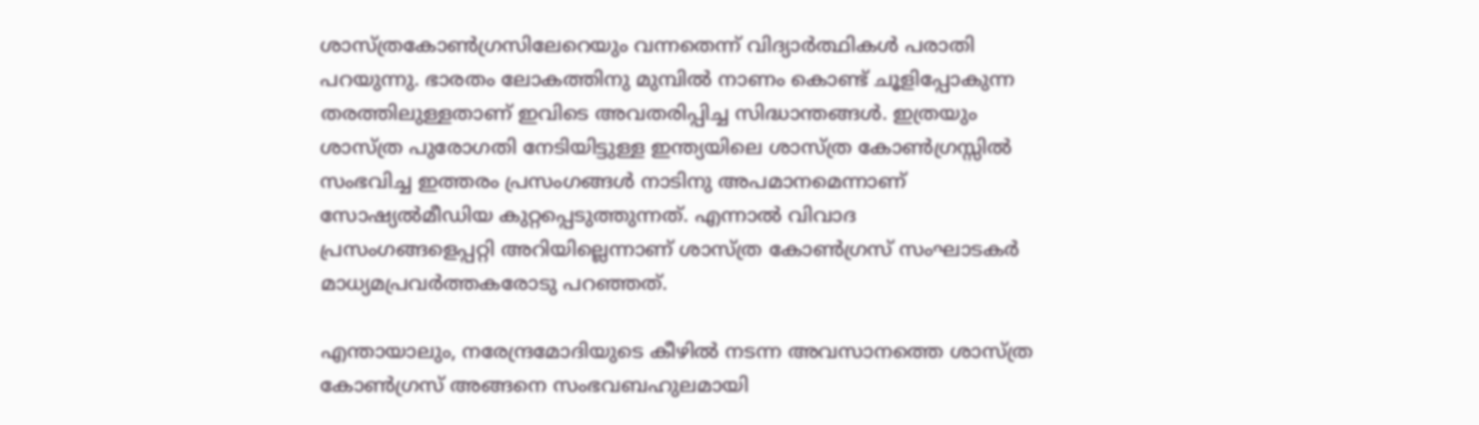ശാസ്ത്രകോണ്‍ഗ്രസിലേറെയും വന്നതെന്ന് വിദ്യാര്‍ത്ഥികള്‍ പരാതി പറയുന്നു. ഭാരതം ലോകത്തിനു മുമ്പില്‍ നാണം കൊണ്ട് ചൂളിപ്പോകുന്ന തരത്തിലുള്ളതാണ് ഇവിടെ അവതരിപ്പിച്ച സിദ്ധാന്തങ്ങള്‍. ഇത്രയും ശാസ്ത്ര പുരോഗതി നേടിയിട്ടുള്ള ഇന്ത്യയിലെ ശാസ്ത്ര കോൺഗ്രസ്സിൽ സംഭവിച്ച ഇത്തരം പ്രസംഗങ്ങൾ നാടിനു അപമാനമെന്നാണ് സോഷ്യൽമീഡിയ കുറ്റപ്പെടുത്തുന്നത്. എന്നാൽ വിവാദ പ്രസംഗങ്ങളെപ്പറ്റി അറിയില്ലെന്നാണ് ശാസ്ത്ര കോണ്‍ഗ്രസ് സംഘാടകര്‍ മാധ്യമപ്രവർത്തകരോടു പറഞ്ഞത്.

എന്തായാലും, നരേന്ദ്രമോദിയുടെ കീഴില്‍ നടന്ന അവസാനത്തെ ശാസ്ത്ര കോണ്‍ഗ്രസ് അങ്ങനെ സംഭവബഹുലമായി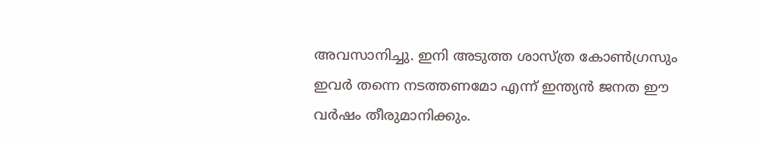അവസാനിച്ചു. ഇനി അടുത്ത ശാസ്ത്ര കോണ്‍ഗ്രസും ഇവര്‍ തന്നെ നടത്തണമോ എന്ന് ഇന്ത്യന്‍ ജനത ഈ വര്‍ഷം തീരുമാനിക്കും.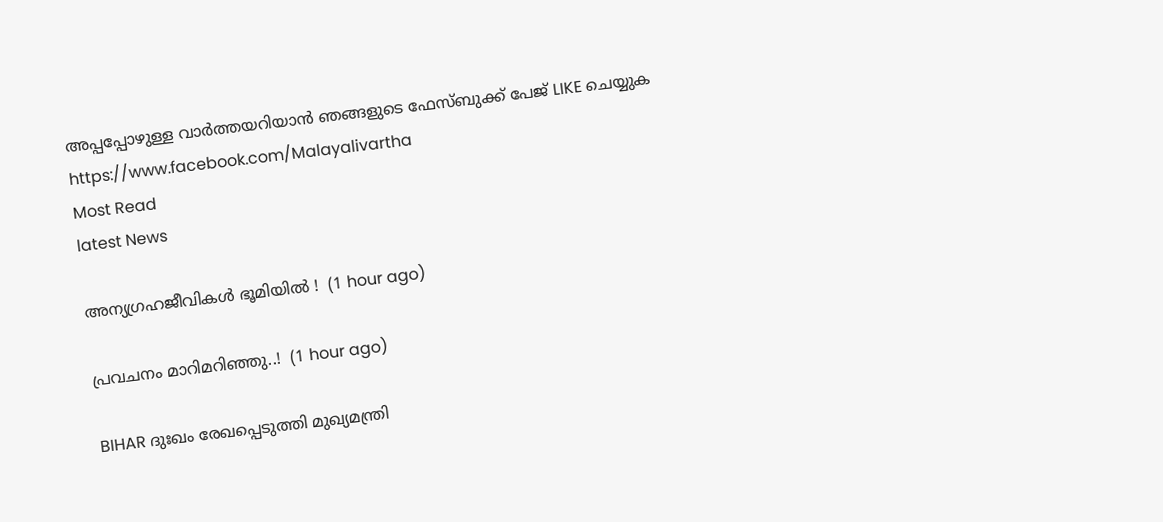അപ്പപ്പോഴുള്ള വാര്‍ത്തയറിയാന്‍ ഞങ്ങളുടെ ഫേസ്‌ബുക്ക്‌ പേജ് LIKE ചെയ്യുക
https://www.facebook.com/Malayalivartha
Most Read
latest News

അന്യഗ്രഹജീവികൾ ഭൂമിയിൽ !  (1 hour ago)

പ്രവചനം മാറിമറിഞ്ഞു..!  (1 hour ago)

BIHAR ദുഃഖം രേഖപ്പെടുത്തി മുഖ്യമന്ത്രി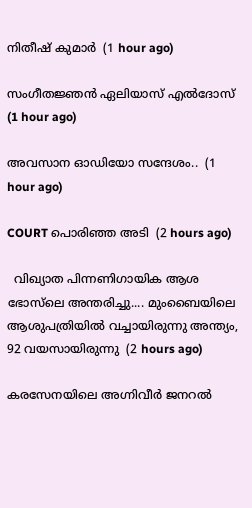നിതീഷ് കുമാർ  (1 hour ago)

സംഗീതജ്ഞൻ ഏലിയാസ് എൽദോസ്  (1 hour ago)

അവസാന ഓഡിയോ സന്ദേശം..  (1 hour ago)

COURT പൊരിഞ്ഞ അടി  (2 hours ago)

  വിഖ്യാത പിന്നണിഗായിക ആശ ഭോസ്‌ലെ അന്തരിച്ചു.... മുംബൈയിലെ ആശുപത്രിയിൽ വച്ചായിരുന്നു അന്ത്യം, 92 വയസായിരുന്നു  (2 hours ago)

കരസേനയിലെ അഗ്നിവീർ ജനറൽ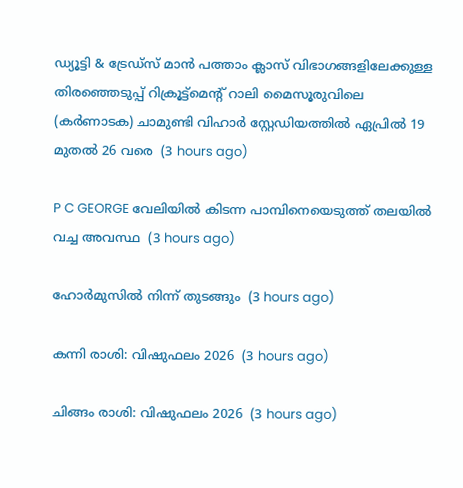ഡ്യൂട്ടി & ട്രേഡ്സ് മാൻ പത്താം ക്ലാസ് വിഭാഗങ്ങളിലേക്കുള്ള തിരഞ്ഞെടുപ്പ് റിക്രൂട്ട്മെന്റ് റാലി മൈസൂരുവിലെ (കർണാടക) ചാമുണ്ടി വിഹാർ സ്റ്റേഡിയത്തിൽ ഏപ്രിൽ 19 മുതൽ 26 വരെ  (3 hours ago)

P C GEORGE വേലിയിൽ കിടന്ന പാമ്പിനെയെടുത്ത് തലയിൽ വച്ച അവസ്ഥ  (3 hours ago)

ഹോർമുസിൽ നിന്ന് തുടങ്ങും  (3 hours ago)

കന്നി രാശി: വിഷുഫലം 2026  (3 hours ago)

ചിങ്ങം രാശി: വിഷുഫലം 2026  (3 hours ago)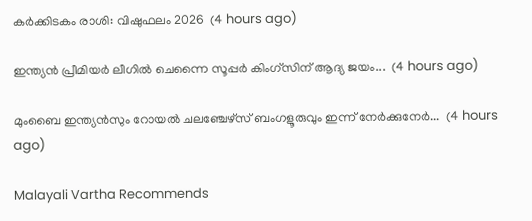കർക്കിടകം രാശി: വിഷുഫലം 2026  (4 hours ago)

ഇന്ത്യന്‍ പ്രീമിയര്‍ ലീഗില്‍ ചെന്നൈ സൂപ്പര്‍ കിംഗ്‌സിന് ആദ്യ ജയം...  (4 hours ago)

മുംബൈ ഇന്ത്യൻസും റോയൽ ചലഞ്ചേഴ്സ് ബംഗളൂരുവും ഇന്ന് നേർക്കുനേർ...  (4 hours ago)

Malayali Vartha Recommends